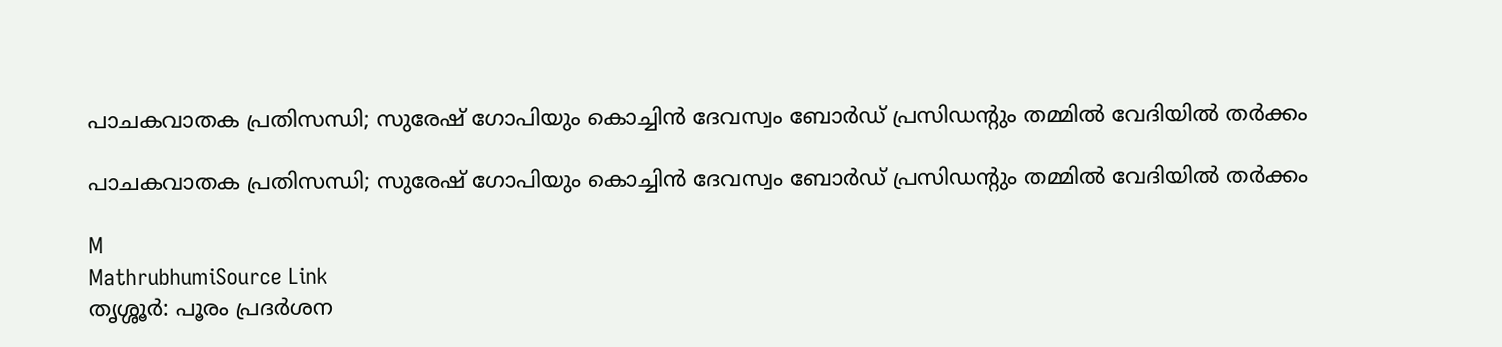പാചകവാതക പ്രതിസന്ധി; സുരേഷ് ഗോപിയും കൊച്ചിൻ ദേവസ്വം ബോർഡ് പ്രസിഡന്റും തമ്മിൽ വേദിയിൽ തർക്കം

പാചകവാതക പ്രതിസന്ധി; സുരേഷ് ഗോപിയും കൊച്ചിൻ ദേവസ്വം ബോർഡ് പ്രസിഡന്റും തമ്മിൽ വേദിയിൽ തർക്കം

M
MathrubhumiSource Link
തൃശ്ശൂർ: പൂരം പ്രദർശന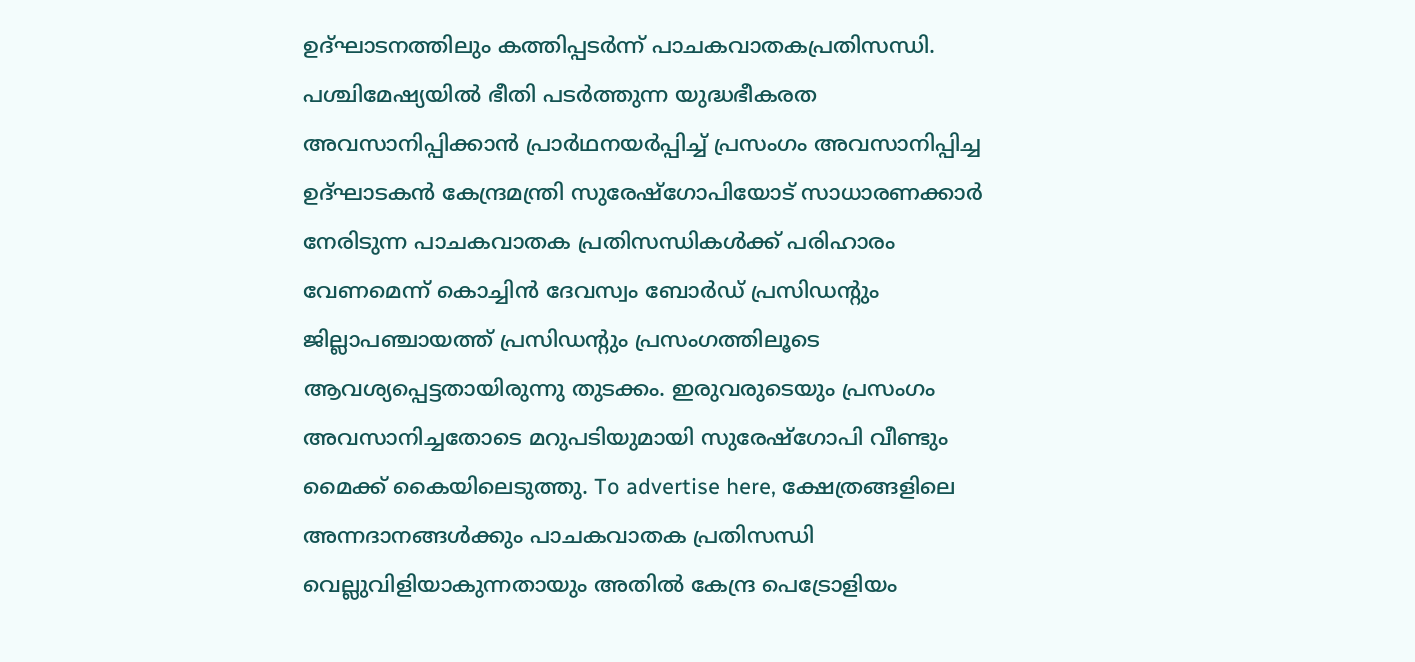ഉദ്ഘാടനത്തിലും കത്തിപ്പടർന്ന് പാചകവാതകപ്രതിസന്ധി. പശ്ചിമേഷ്യയിൽ ഭീതി പടർത്തുന്ന യുദ്ധഭീകരത അവസാനിപ്പിക്കാൻ പ്രാർഥനയർപ്പിച്ച് പ്രസംഗം അവസാനിപ്പിച്ച ഉദ്ഘാടകൻ കേന്ദ്രമന്ത്രി സുരേഷ്‌ഗോപിയോട് സാധാരണക്കാർ നേരിടുന്ന പാചകവാതക പ്രതിസന്ധികൾക്ക് പരിഹാരം വേണമെന്ന് കൊച്ചിൻ ദേവസ്വം ബോർഡ് പ്രസിഡന്റും ജില്ലാപഞ്ചായത്ത് പ്രസിഡന്റും പ്രസംഗത്തിലൂടെ ആവശ്യപ്പെട്ടതായിരുന്നു തുടക്കം. ഇരുവരുടെയും പ്രസംഗം അവസാനിച്ചതോടെ മറുപടിയുമായി സുരേഷ്‌ഗോപി വീണ്ടും മൈക്ക് കൈയിലെടുത്തു. To advertise here, ക്ഷേത്രങ്ങളിലെ അന്നദാനങ്ങൾക്കും പാചകവാതക പ്രതിസന്ധി വെല്ലുവിളിയാകുന്നതായും അതിൽ കേന്ദ്ര പെട്രോളിയം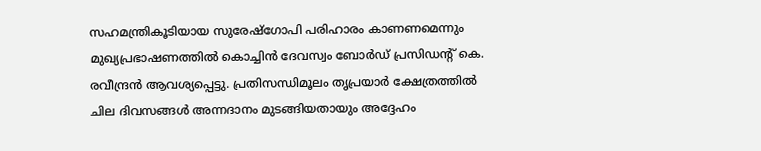സഹമന്ത്രികൂടിയായ സുരേഷ്‌ഗോപി പരിഹാരം കാണണമെന്നും മുഖ്യപ്രഭാഷണത്തിൽ കൊച്ചിൻ ദേവസ്വം ബോർഡ് പ്രസിഡന്റ് കെ. രവീന്ദ്രൻ ആവശ്യപ്പെട്ടു. പ്രതിസന്ധിമൂലം തൃപ്രയാർ ക്ഷേത്രത്തിൽ ചില ദിവസങ്ങൾ അന്നദാനം മുടങ്ങിയതായും അദ്ദേഹം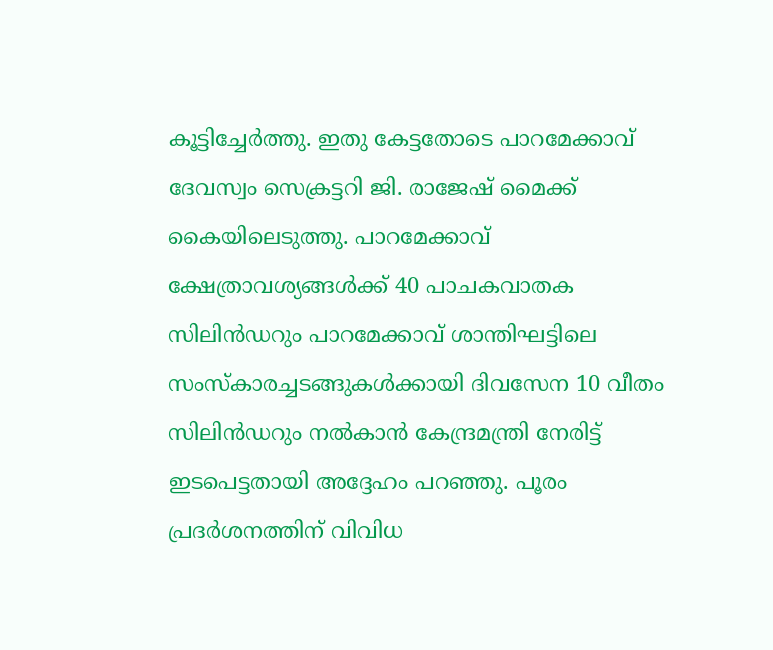കൂട്ടിച്ചേർത്തു. ഇതു കേട്ടതോടെ പാറമേക്കാവ് ദേവസ്വം സെക്രട്ടറി ജി. രാജേഷ് മൈക്ക് കൈയിലെടുത്തു. പാറമേക്കാവ് ക്ഷേത്രാവശ്യങ്ങൾക്ക് 40 പാചകവാതക സിലിൻഡറും പാറമേക്കാവ് ശാന്തിഘട്ടിലെ സംസ്‌കാരച്ചടങ്ങുകൾക്കായി ദിവസേന 10 വീതം സിലിൻഡറും നൽകാൻ കേന്ദ്രമന്ത്രി നേരിട്ട് ഇടപെട്ടതായി അദ്ദേഹം പറഞ്ഞു. പൂരം പ്രദർശനത്തിന് വിവിധ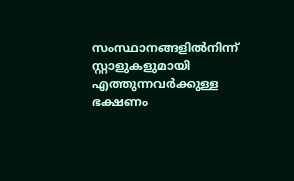സംസ്ഥാനങ്ങളിൽനിന്ന് സ്റ്റാളുകളുമായി എത്തുന്നവർക്കുള്ള ഭക്ഷണം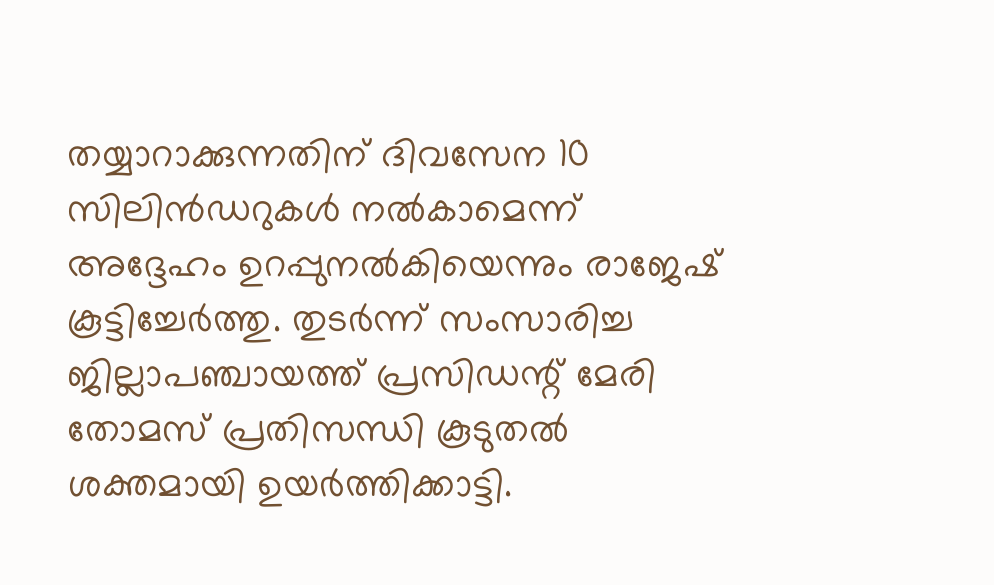തയ്യാറാക്കുന്നതിന് ദിവസേന 10 സിലിൻഡറുകൾ നൽകാമെന്ന് അദ്ദേഹം ഉറപ്പുനൽകിയെന്നും രാജേഷ് കൂട്ടിച്ചേർത്തു. തുടർന്ന് സംസാരിച്ച ജില്ലാപഞ്ചായത്ത് പ്രസിഡന്റ് മേരി തോമസ് പ്രതിസന്ധി കൂടുതൽ ശക്തമായി ഉയർത്തിക്കാട്ടി.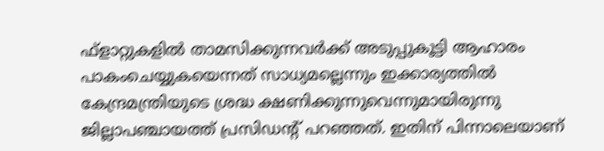ഫ്‌ളാറ്റുകളിൽ താമസിക്കുന്നവർക്ക് അടുപ്പുകൂട്ടി ആഹാരം പാകംചെയ്യുകയെന്നത് സാധ്യമല്ലെന്നും ഇക്കാര്യത്തിൽ കേന്ദ്രമന്ത്രിയുടെ ശ്രദ്ധ ക്ഷണിക്കുന്നുവെന്നുമായിരുന്നു ജില്ലാപഞ്ചായത്ത് പ്രസിഡന്റ് പറഞ്ഞത്. ഇതിന് പിന്നാലെയാണ്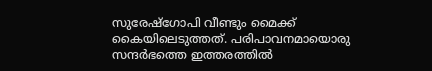സുരേഷ്‌ഗോപി വീണ്ടും മൈക്ക് കൈയിലെടുത്തത്. പരിപാവനമായൊരു സന്ദർഭത്തെ ഇത്തരത്തിൽ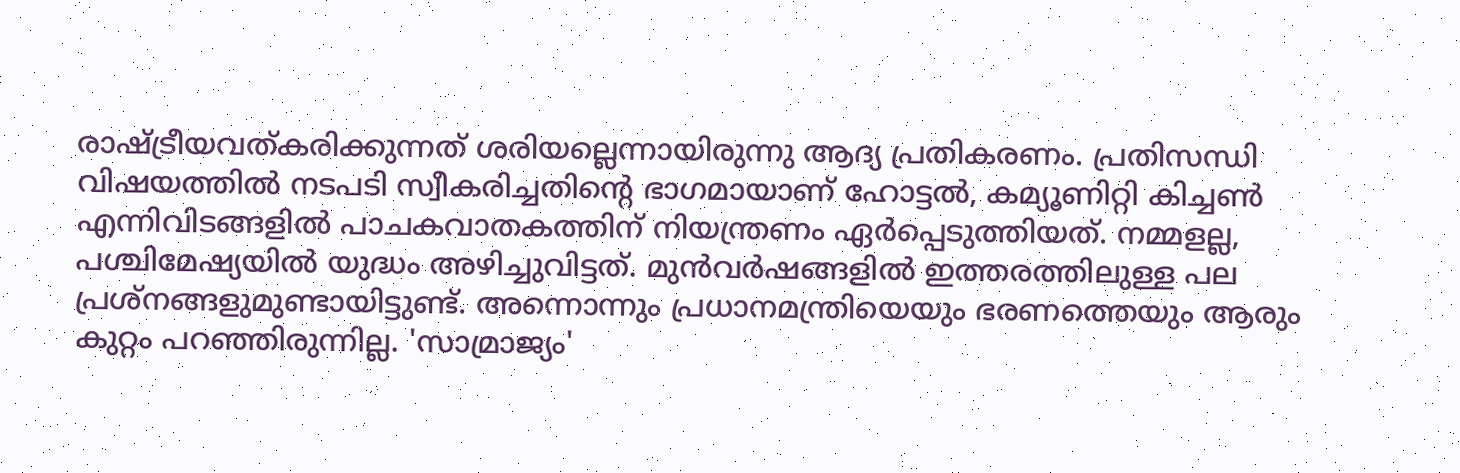രാഷ്ട്രീയവത്കരിക്കുന്നത് ശരിയല്ലെന്നായിരുന്നു ആദ്യ പ്രതികരണം. പ്രതിസന്ധി വിഷയത്തിൽ നടപടി സ്വീകരിച്ചതിന്റെ ഭാഗമായാണ് ഹോട്ടൽ, കമ്യൂണിറ്റി കിച്ചൺ എന്നിവിടങ്ങളിൽ പാചകവാതകത്തിന് നിയന്ത്രണം ഏർപ്പെടുത്തിയത്. നമ്മളല്ല, പശ്ചിമേഷ്യയിൽ യുദ്ധം അഴിച്ചുവിട്ടത്. മുൻവർഷങ്ങളിൽ ഇത്തരത്തിലുള്ള പല പ്രശ്‌നങ്ങളുമുണ്ടായിട്ടുണ്ട്. അന്നൊന്നും പ്രധാനമന്ത്രിയെയും ഭരണത്തെയും ആരും കുറ്റം പറഞ്ഞിരുന്നില്ല. 'സാമ്രാജ്യം'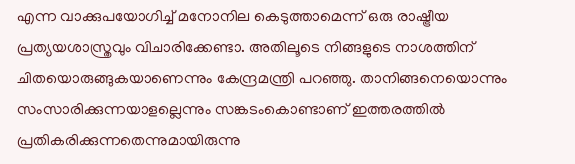എന്ന വാക്കുപയോഗിച്ച് മനോനില കെടുത്താമെന്ന് ഒരു രാഷ്ട്രീയ പ്രത്യയശാസ്ത്രവും വിചാരിക്കേണ്ടാ. അതിലൂടെ നിങ്ങളുടെ നാശത്തിന് ചിതയൊരുങ്ങുകയാണെന്നും കേന്ദ്രമന്ത്രി പറഞ്ഞു. താനിങ്ങനെയൊന്നും സംസാരിക്കുന്നയാളല്ലെന്നും സങ്കടംകൊണ്ടാണ് ഇത്തരത്തിൽ പ്രതികരിക്കുന്നതെന്നുമായിരുന്നു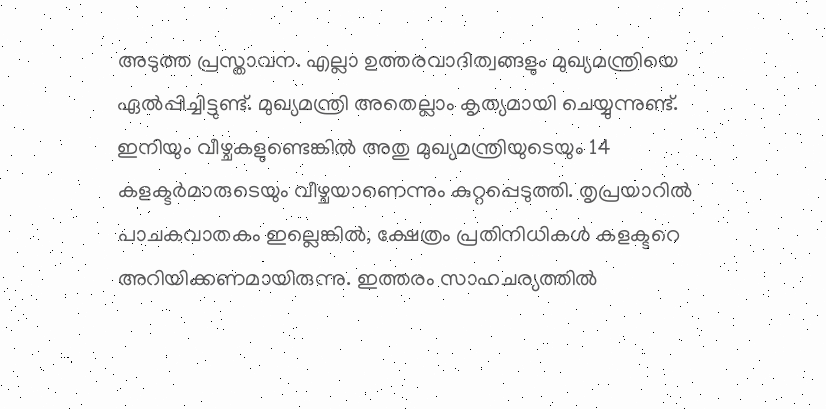അടുത്ത പ്രസ്താവന. എല്ലാ ഉത്തരവാദിത്വങ്ങളും മുഖ്യമന്ത്രിയെ ഏൽപ്പിച്ചിട്ടുണ്ട്. മുഖ്യമന്ത്രി അതെല്ലാം കൃത്യമായി ചെയ്യുന്നുണ്ട്. ഇനിയും വീഴ്ചകളുണ്ടെങ്കിൽ അതു മുഖ്യമന്ത്രിയുടെയും 14 കളക്ടർമാരുടെയും വീഴ്ചയാണെന്നും കുറ്റപ്പെടുത്തി. തൃപ്രയാറിൽ പാചകവാതകം ഇല്ലെങ്കിൽ, ക്ഷേത്രം പ്രതിനിധികൾ കളക്ടറെ അറിയിക്കണമായിരുന്നു. ഇത്തരം സാഹചര്യത്തിൽ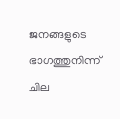ജനങ്ങളുടെ ഭാഗത്തുനിന്ന് ചില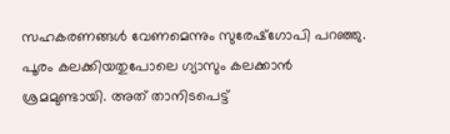സഹകരണങ്ങൾ വേണമെന്നും സുരേഷ്‌ഗോപി പറഞ്ഞു. പൂരം കലക്കിയതുപോലെ ഗ്യാസും കലക്കാൻ ശ്രമമുണ്ടായി. അത് താനിടപെട്ട്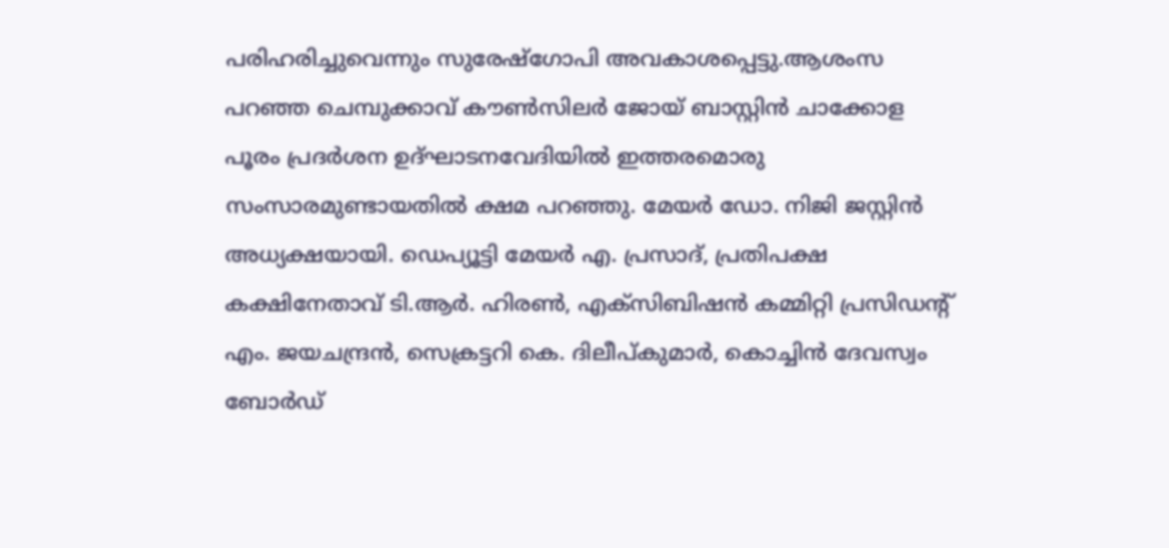പരിഹരിച്ചുവെന്നും സുരേഷ്‌ഗോപി അവകാശപ്പെട്ടു.ആശംസ പറഞ്ഞ ചെമ്പുക്കാവ് കൗൺസിലർ ജോയ് ബാസ്റ്റിൻ ചാക്കോള പൂരം പ്രദർശന ഉദ്ഘാടനവേദിയിൽ ഇത്തരമൊരു സംസാരമുണ്ടായതിൽ ക്ഷമ പറഞ്ഞു. മേയർ ഡോ. നിജി ജസ്റ്റിൻ അധ്യക്ഷയായി. ഡെപ്യൂട്ടി മേയർ എ. പ്രസാദ്, പ്രതിപക്ഷ കക്ഷിനേതാവ് ടി.ആർ. ഹിരൺ, എക്‌സിബിഷൻ കമ്മിറ്റി പ്രസിഡന്റ് എം. ജയചന്ദ്രൻ, സെക്രട്ടറി കെ. ദിലീപ്കുമാർ, കൊച്ചിൻ ദേവസ്വം ബോർഡ്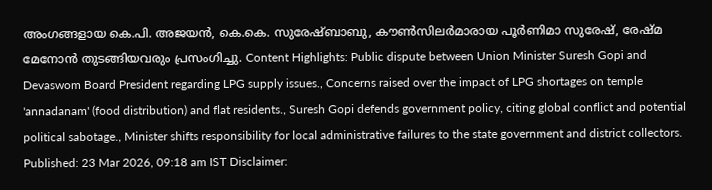അംഗങ്ങളായ കെ.പി. അജയൻ, കെ.കെ. സുരേഷ്ബാബു, കൗൺസിലർമാരായ പൂർണിമാ സുരേഷ്, രേഷ്മ മേനോൻ തുടങ്ങിയവരും പ്രസംഗിച്ചു. Content Highlights: Public dispute between Union Minister Suresh Gopi and Devaswom Board President regarding LPG supply issues., Concerns raised over the impact of LPG shortages on temple 'annadanam' (food distribution) and flat residents., Suresh Gopi defends government policy, citing global conflict and potential political sabotage., Minister shifts responsibility for local administrative failures to the state government and district collectors. Published: 23 Mar 2026, 09:18 am IST Disclaimer: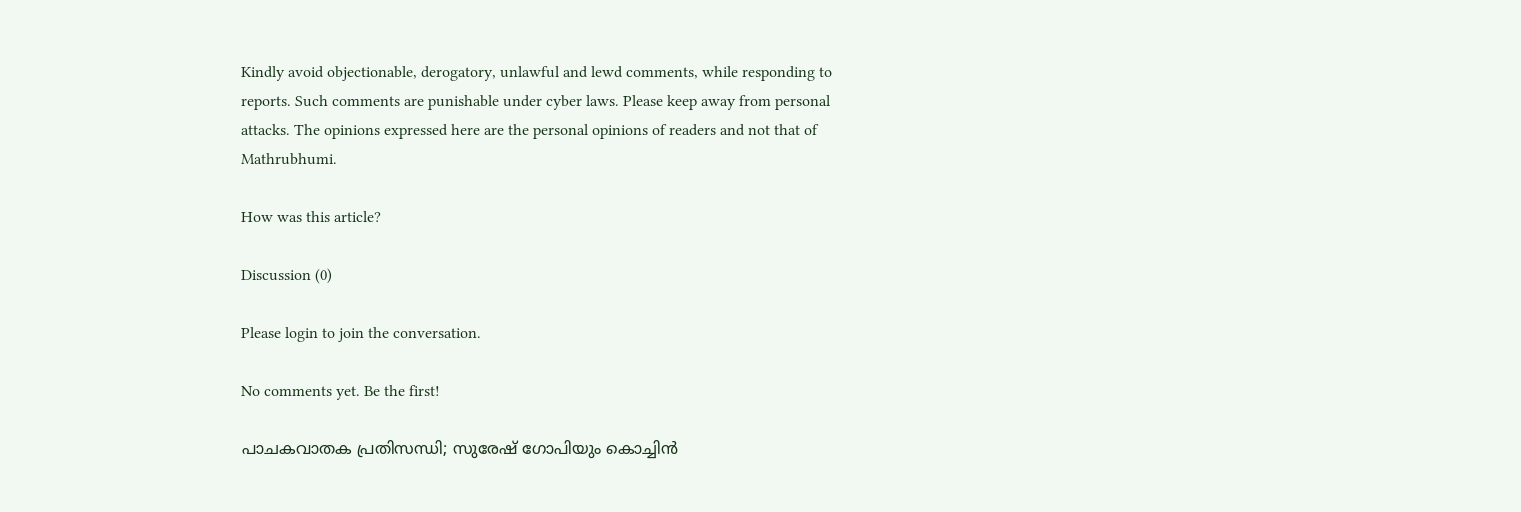Kindly avoid objectionable, derogatory, unlawful and lewd comments, while responding to reports. Such comments are punishable under cyber laws. Please keep away from personal attacks. The opinions expressed here are the personal opinions of readers and not that of Mathrubhumi.

How was this article?

Discussion (0)

Please login to join the conversation.

No comments yet. Be the first!

പാചകവാതക പ്രതിസന്ധി; സുരേഷ് ഗോപിയും കൊച്ചിൻ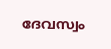ദേവസ്വം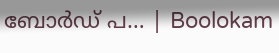ബോർഡ് പ… | Boolokam